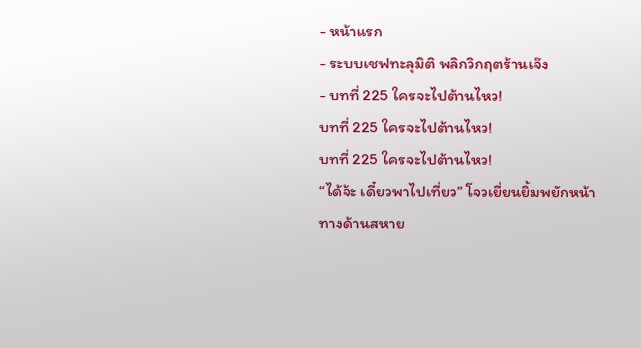- หน้าแรก
- ระบบเชฟทะลุมิติ พลิกวิกฤตร้านเจ๊ง
- บทที่ 225 ใครจะไปต้านไหว!
บทที่ 225 ใครจะไปต้านไหว!
บทที่ 225 ใครจะไปต้านไหว!
“ได้จ้ะ เดี๋ยวพาไปเที่ยว” โจวเยี่ยนยิ้มพยักหน้า
ทางด้านสหาย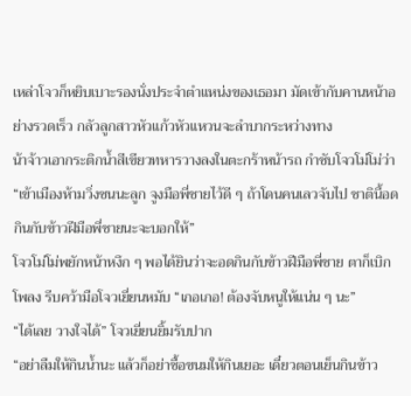เหล่าโจวก็หยิบเบาะรองนั่งประจำตำแหน่งของเธอมา มัดเข้ากับคานหน้าอย่างรวดเร็ว กลัวลูกสาวหัวแก้วหัวแหวนจะลำบากระหว่างทาง
น้าจ้าวเอากระติกน้ำสีเขียวทหารวางลงในตะกร้าหน้ารถ กำชับโจวโม่โม่ว่า “เข้าเมืองห้ามวิ่งซนนะลูก จูงมือพี่ชายไว้ดี ๆ ถ้าโดนคนเลวจับไป ชาตินี้อดกินกับข้าวฝีมือพี่ชายนะจะบอกให้”
โจวโม่โม่พยักหน้าหงึก ๆ พอได้ยินว่าจะอดกินกับข้าวฝีมือพี่ชาย ตาก็เบิกโพลง รีบคว้ามือโจวเยี่ยนหมับ “เกอเกอ! ต้องจับหนูให้แน่น ๆ นะ”
“ได้เลย วางใจได้” โจวเยี่ยนยิ้มรับปาก
“อย่าลืมให้กินน้ำนะ แล้วก็อย่าซื้อขนมให้กินเยอะ เดี๋ยวตอนเย็นกินข้าว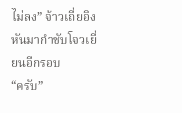ไม่ลง” จ้าวเถี่ยอิงหันมากำชับโจวเยี่ยนอีกรอบ
“ครับ”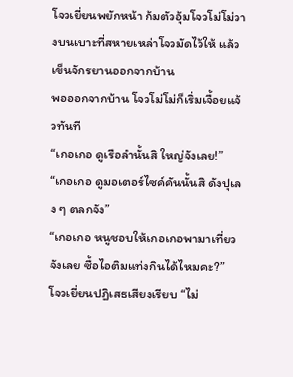โจวเยี่ยนพยักหน้า ก้มตัวอุ้มโจวโม่โม่วางบนเบาะที่สหายเหล่าโจวมัดไว้ให้ แล้วเข็นจักรยานออกจากบ้าน
พอออกจากบ้าน โจวโม่โม่ก็เริ่มเจื้อยแจ้วทันที
“เกอเกอ ดูเรือลำนั้นสิ ใหญ่จังเลย!”
“เกอเกอ ดูมอเตอร์ไซค์คันนั้นสิ ดังปุเลง ๆ ตลกจัง”
“เกอเกอ หนูชอบให้เกอเกอพามาเที่ยวจังเลย ซื้อไอติมแท่งกินได้ไหมคะ?”
โจวเยี่ยนปฏิเสธเสียงเรียบ “ไม่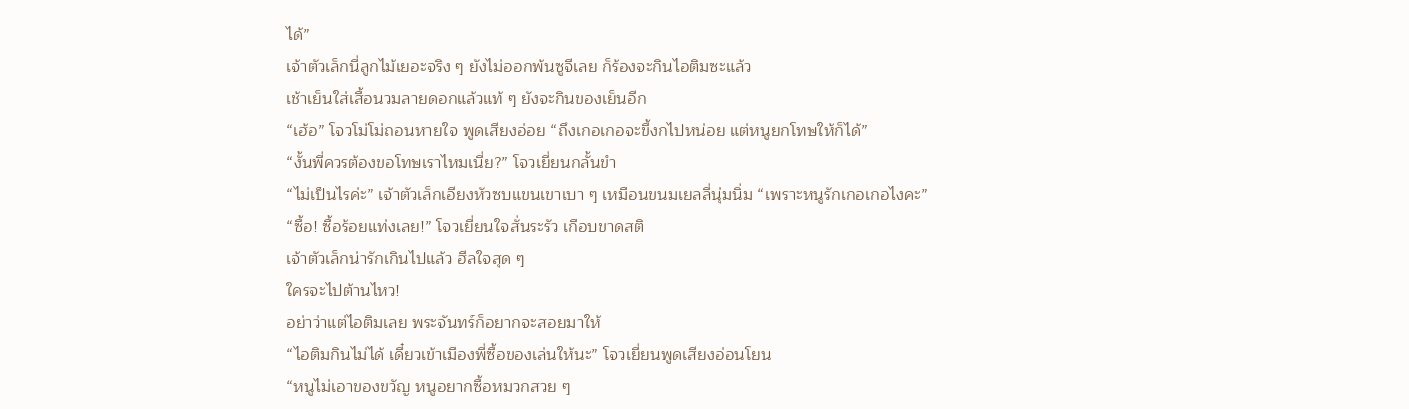ได้”
เจ้าตัวเล็กนี่ลูกไม้เยอะจริง ๆ ยังไม่ออกพ้นซูจีเลย ก็ร้องจะกินไอติมซะแล้ว
เช้าเย็นใส่เสื้อนวมลายดอกแล้วแท้ ๆ ยังจะกินของเย็นอีก
“เฮ้อ” โจวโม่โม่ถอนหายใจ พูดเสียงอ่อย “ถึงเกอเกอจะขี้งกไปหน่อย แต่หนูยกโทษให้ก็ได้”
“งั้นพี่ควรต้องขอโทษเราไหมเนี่ย?” โจวเยี่ยนกลั้นขำ
“ไม่เป็นไรค่ะ” เจ้าตัวเล็กเอียงหัวซบแขนเขาเบา ๆ เหมือนขนมเยลลี่นุ่มนิ่ม “เพราะหนูรักเกอเกอไงคะ”
“ซื้อ! ซื้อร้อยแท่งเลย!” โจวเยี่ยนใจสั่นระรัว เกือบขาดสติ
เจ้าตัวเล็กน่ารักเกินไปแล้ว ฮีลใจสุด ๆ
ใครจะไปต้านไหว!
อย่าว่าแต่ไอติมเลย พระจันทร์ก็อยากจะสอยมาให้
“ไอติมกินไม่ได้ เดี๋ยวเข้าเมืองพี่ซื้อของเล่นให้นะ” โจวเยี่ยนพูดเสียงอ่อนโยน
“หนูไม่เอาของขวัญ หนูอยากซื้อหมวกสวย ๆ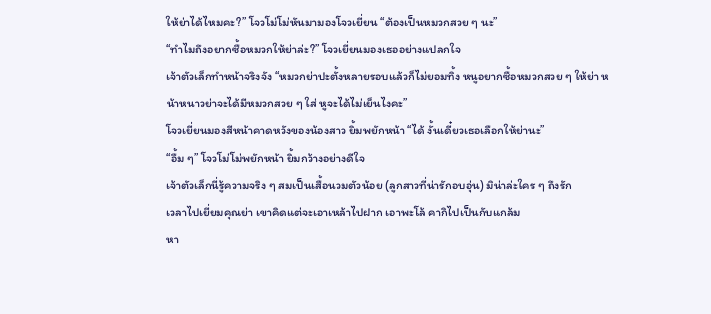ให้ย่าได้ไหมคะ?” โจวโม่โม่หันมามองโจวเยี่ยน “ต้องเป็นหมวกสวย ๆ นะ”
“ทำไมถึงอยากซื้อหมวกให้ย่าล่ะ?” โจวเยี่ยนมองเธออย่างแปลกใจ
เจ้าตัวเล็กทำหน้าจริงจัง “หมวกย่าปะตั้งหลายรอบแล้วก็ไม่ยอมทิ้ง หนูอยากซื้อหมวกสวย ๆ ให้ย่า หน้าหนาวย่าจะได้มีหมวกสวย ๆ ใส่ หูจะได้ไม่เย็นไงคะ”
โจวเยี่ยนมองสีหน้าคาดหวังของน้องสาว ยิ้มพยักหน้า “ได้ งั้นเดี๋ยวเธอเลือกให้ย่านะ”
“อื้ม ๆ” โจวโม่โม่พยักหน้า ยิ้มกว้างอย่างดีใจ
เจ้าตัวเล็กนี่รู้ความจริง ๆ สมเป็นเสื้อนวมตัวน้อย (ลูกสาวที่น่ารักอบอุ่น) มิน่าล่ะใคร ๆ ถึงรัก
เวลาไปเยี่ยมคุณย่า เขาคิดแต่จะเอาเหล้าไปฝาก เอาพะโล้ คากิไปเป็นกับแกล้ม
หา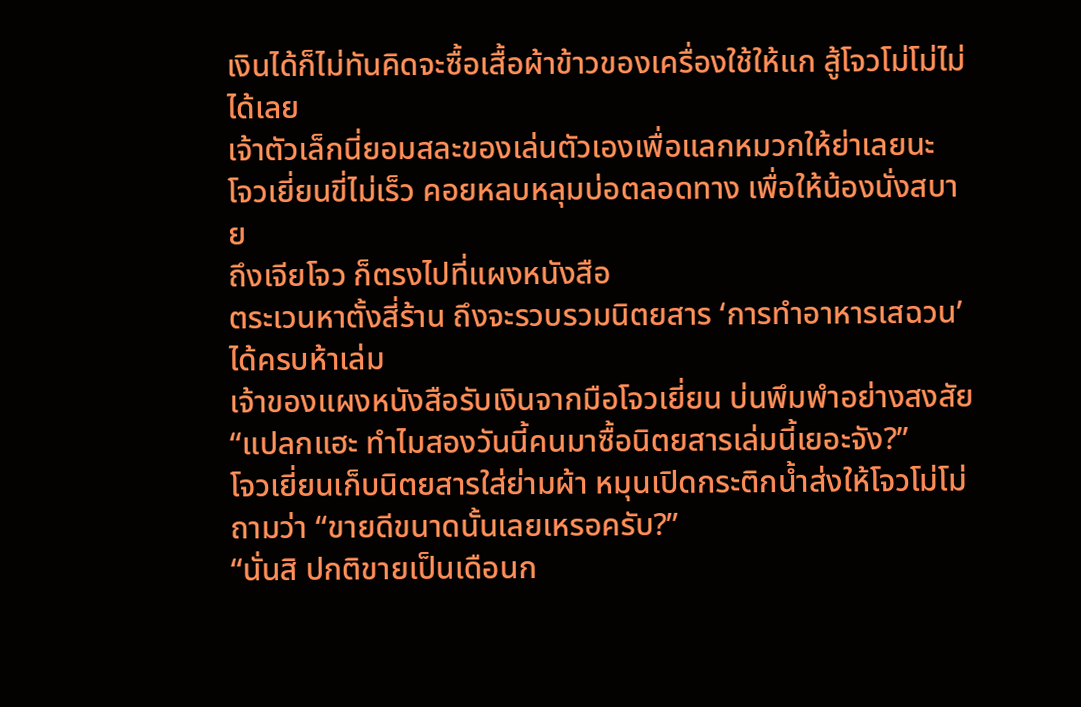เงินได้ก็ไม่ทันคิดจะซื้อเสื้อผ้าข้าวของเครื่องใช้ให้แก สู้โจวโม่โม่ไม่ได้เลย
เจ้าตัวเล็กนี่ยอมสละของเล่นตัวเองเพื่อแลกหมวกให้ย่าเลยนะ
โจวเยี่ยนขี่ไม่เร็ว คอยหลบหลุมบ่อตลอดทาง เพื่อให้น้องนั่งสบาย
ถึงเจียโจว ก็ตรงไปที่แผงหนังสือ
ตระเวนหาตั้งสี่ร้าน ถึงจะรวบรวมนิตยสาร ‘การทำอาหารเสฉวน’ ได้ครบห้าเล่ม
เจ้าของแผงหนังสือรับเงินจากมือโจวเยี่ยน บ่นพึมพำอย่างสงสัย “แปลกแฮะ ทำไมสองวันนี้คนมาซื้อนิตยสารเล่มนี้เยอะจัง?”
โจวเยี่ยนเก็บนิตยสารใส่ย่ามผ้า หมุนเปิดกระติกน้ำส่งให้โจวโม่โม่ ถามว่า “ขายดีขนาดนั้นเลยเหรอครับ?”
“นั่นสิ ปกติขายเป็นเดือนก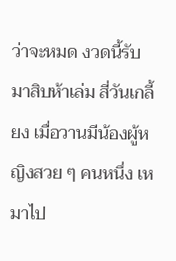ว่าจะหมด งวดนี้รับมาสิบห้าเล่ม สี่วันเกลี้ยง เมื่อวานมีน้องผู้หญิงสวย ๆ คนหนึ่ง เหมาไป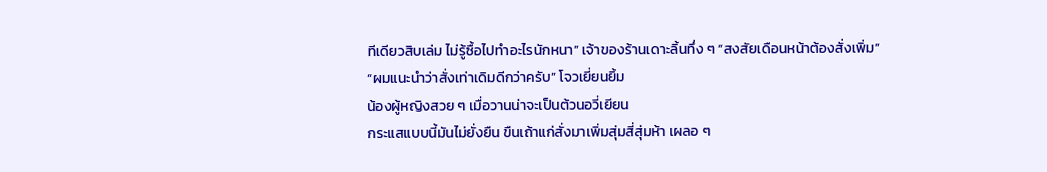ทีเดียวสิบเล่ม ไม่รู้ซื้อไปทำอะไรนักหนา” เจ้าของร้านเดาะลิ้นทึ่ง ๆ “สงสัยเดือนหน้าต้องสั่งเพิ่ม”
“ผมแนะนำว่าสั่งเท่าเดิมดีกว่าครับ” โจวเยี่ยนยิ้ม
น้องผู้หญิงสวย ๆ เมื่อวานน่าจะเป็นต้วนอวี่เยียน
กระแสแบบนี้มันไม่ยั่งยืน ขืนเถ้าแก่สั่งมาเพิ่มสุ่มสี่สุ่มห้า เผลอ ๆ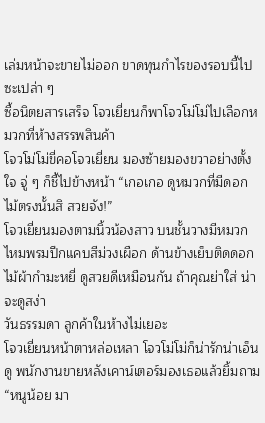เล่มหน้าจะขายไม่ออก ขาดทุนกำไรของรอบนี้ไปซะเปล่า ๆ
ซื้อนิตยสารเสร็จ โจวเยี่ยนก็พาโจวโม่โม่ไปเลือกหมวกที่ห้างสรรพสินค้า
โจวโม่โม่ขี่คอโจวเยี่ยน มองซ้ายมองขวาอย่างตั้งใจ จู่ ๆ ก็ชี้ไปข้างหน้า “เกอเกอ ดูหมวกที่มีดอกไม้ตรงนั้นสิ สวยจัง!”
โจวเยี่ยนมองตามนิ้วน้องสาว บนชั้นวางมีหมวกไหมพรมปีกแคบสีม่วงเผือก ด้านข้างเย็บติดดอกไม้ผ้ากำมะหยี่ ดูสวยดีเหมือนกัน ถ้าคุณย่าใส่ น่าจะดูสง่า
วันธรรมดา ลูกค้าในห้างไม่เยอะ
โจวเยี่ยนหน้าตาหล่อเหลา โจวโม่โม่ก็น่ารักน่าเอ็นดู พนักงานขายหลังเคาน์เตอร์มองเธอแล้วยิ้มถาม “หนูน้อย มา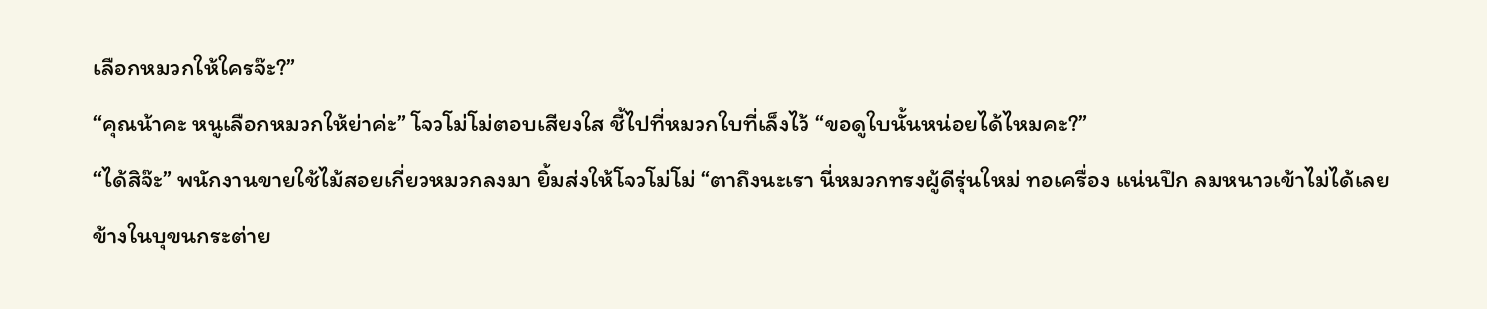เลือกหมวกให้ใครจ๊ะ?”
“คุณน้าคะ หนูเลือกหมวกให้ย่าค่ะ” โจวโม่โม่ตอบเสียงใส ชี้ไปที่หมวกใบที่เล็งไว้ “ขอดูใบนั้นหน่อยได้ไหมคะ?”
“ได้สิจ๊ะ” พนักงานขายใช้ไม้สอยเกี่ยวหมวกลงมา ยิ้มส่งให้โจวโม่โม่ “ตาถึงนะเรา นี่หมวกทรงผู้ดีรุ่นใหม่ ทอเครื่อง แน่นปึก ลมหนาวเข้าไม่ได้เลย ข้างในบุขนกระต่าย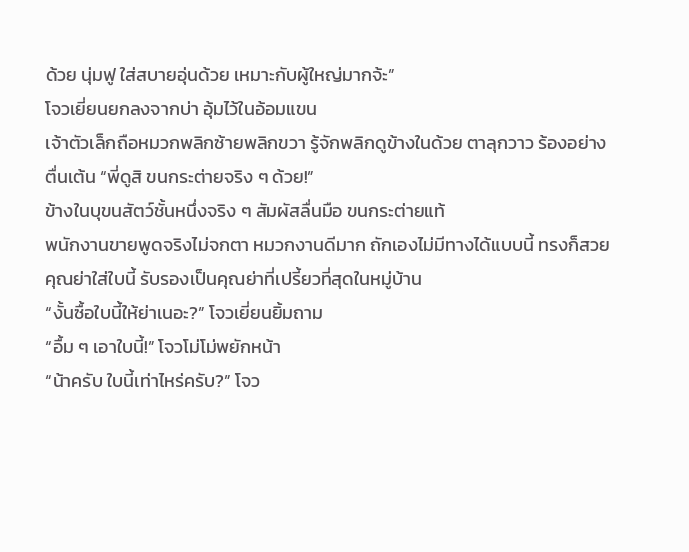ด้วย นุ่มฟู ใส่สบายอุ่นด้วย เหมาะกับผู้ใหญ่มากจ้ะ”
โจวเยี่ยนยกลงจากบ่า อุ้มไว้ในอ้อมแขน
เจ้าตัวเล็กถือหมวกพลิกซ้ายพลิกขวา รู้จักพลิกดูข้างในด้วย ตาลุกวาว ร้องอย่างตื่นเต้น “พี่ดูสิ ขนกระต่ายจริง ๆ ด้วย!”
ข้างในบุขนสัตว์ชั้นหนึ่งจริง ๆ สัมผัสลื่นมือ ขนกระต่ายแท้
พนักงานขายพูดจริงไม่จกตา หมวกงานดีมาก ถักเองไม่มีทางได้แบบนี้ ทรงก็สวย
คุณย่าใส่ใบนี้ รับรองเป็นคุณย่าที่เปรี้ยวที่สุดในหมู่บ้าน
“งั้นซื้อใบนี้ให้ย่าเนอะ?” โจวเยี่ยนยิ้มถาม
“อื้ม ๆ เอาใบนี้!” โจวโม่โม่พยักหน้า
“น้าครับ ใบนี้เท่าไหร่ครับ?” โจว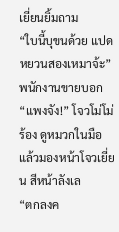เยี่ยนยิ้มถาม
“ใบนี้บุขนด้วย แปดหยวนสองเหมาจ้ะ” พนักงานขายบอก
“แพงจัง!” โจวโม่โม่ร้อง ดูหมวกในมือ แล้วมองหน้าโจวเยี่ยน สีหน้าลังเล
“ตกลงค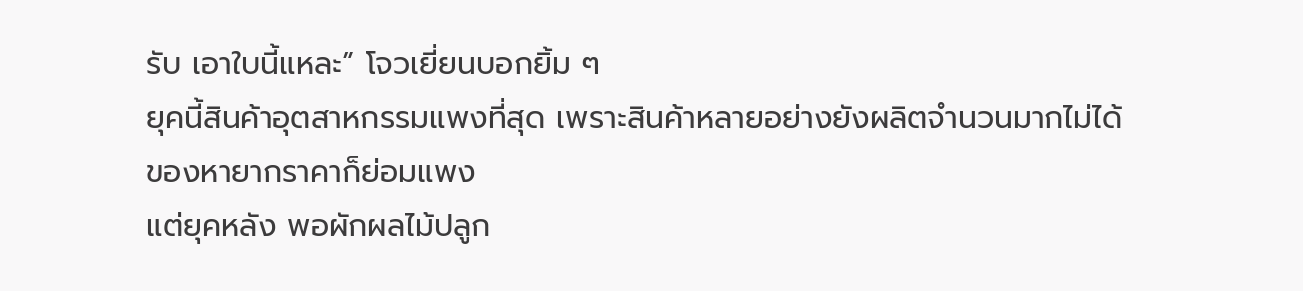รับ เอาใบนี้แหละ” โจวเยี่ยนบอกยิ้ม ๆ
ยุคนี้สินค้าอุตสาหกรรมแพงที่สุด เพราะสินค้าหลายอย่างยังผลิตจำนวนมากไม่ได้ ของหายากราคาก็ย่อมแพง
แต่ยุคหลัง พอผักผลไม้ปลูก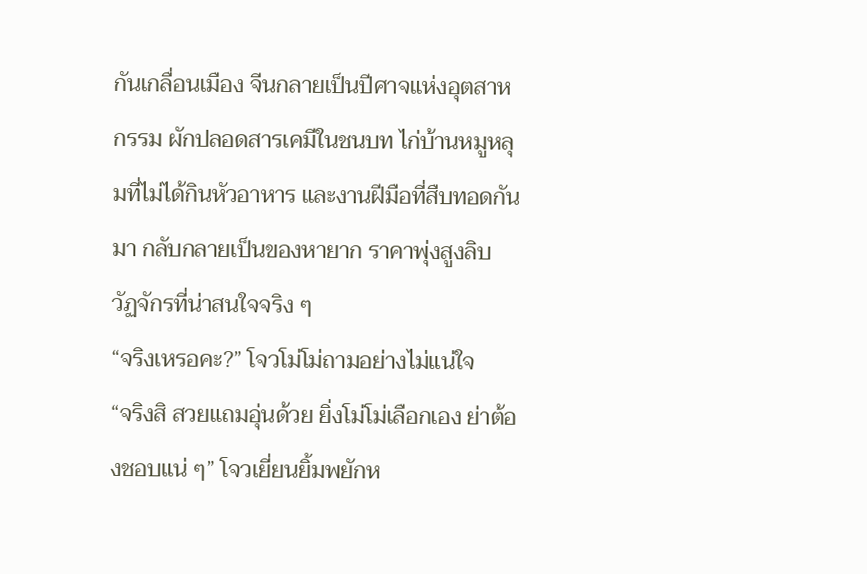กันเกลื่อนเมือง จีนกลายเป็นปีศาจแห่งอุตสาหกรรม ผักปลอดสารเคมีในชนบท ไก่บ้านหมูหลุมที่ไม่ได้กินหัวอาหาร และงานฝีมือที่สืบทอดกันมา กลับกลายเป็นของหายาก ราคาพุ่งสูงลิบ
วัฏจักรที่น่าสนใจจริง ๆ
“จริงเหรอคะ?” โจวโม่โม่ถามอย่างไม่แน่ใจ
“จริงสิ สวยแถมอุ่นด้วย ยิ่งโม่โม่เลือกเอง ย่าต้องชอบแน่ ๆ” โจวเยี่ยนยิ้มพยักห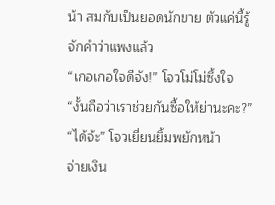น้า สมกับเป็นยอดนักขาย ตัวแค่นี้รู้จักคำว่าแพงแล้ว
“เกอเกอใจดีจัง!” โจวโม่โม่ซึ้งใจ “งั้นถือว่าเราช่วยกันซื้อให้ย่านะคะ?”
“ได้จ้ะ” โจวเยี่ยนยิ้มพยักหน้า
จ่ายเงิน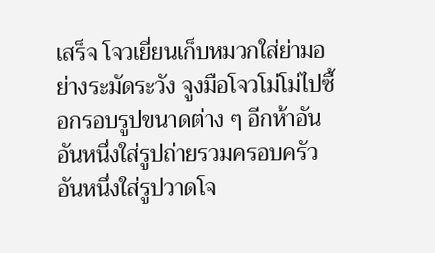เสร็จ โจวเยี่ยนเก็บหมวกใส่ย่ามอย่างระมัดระวัง จูงมือโจวโม่โม่ไปซื้อกรอบรูปขนาดต่าง ๆ อีกห้าอัน
อันหนึ่งใส่รูปถ่ายรวมครอบครัว อันหนึ่งใส่รูปวาดโจ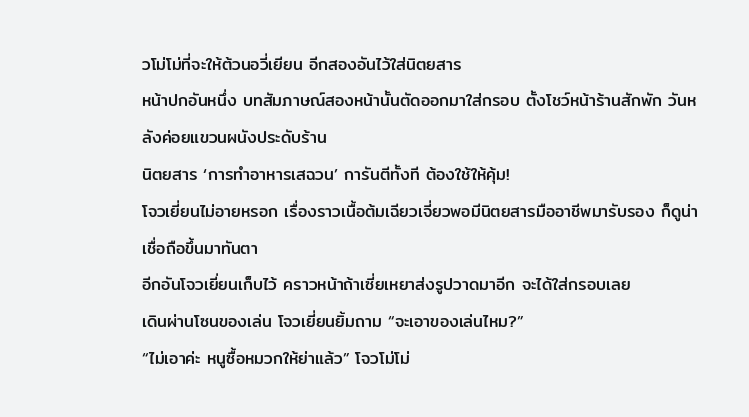วโม่โม่ที่จะให้ต้วนอวี่เยียน อีกสองอันไว้ใส่นิตยสาร
หน้าปกอันหนึ่ง บทสัมภาษณ์สองหน้านั้นตัดออกมาใส่กรอบ ตั้งโชว์หน้าร้านสักพัก วันหลังค่อยแขวนผนังประดับร้าน
นิตยสาร ‘การทำอาหารเสฉวน’ การันตีทั้งที ต้องใช้ให้คุ้ม!
โจวเยี่ยนไม่อายหรอก เรื่องราวเนื้อต้มเฉียวเจี่ยวพอมีนิตยสารมืออาชีพมารับรอง ก็ดูน่าเชื่อถือขึ้นมาทันตา
อีกอันโจวเยี่ยนเก็บไว้ คราวหน้าถ้าเซี่ยเหยาส่งรูปวาดมาอีก จะได้ใส่กรอบเลย
เดินผ่านโซนของเล่น โจวเยี่ยนยิ้มถาม “จะเอาของเล่นไหม?”
“ไม่เอาค่ะ หนูซื้อหมวกให้ย่าแล้ว” โจวโม่โม่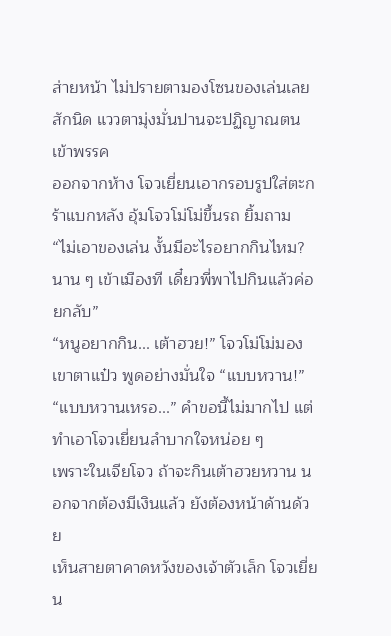ส่ายหน้า ไม่ปรายตามองโซนของเล่นเลยสักนิด แววตามุ่งมั่นปานจะปฏิญาณตนเข้าพรรค
ออกจากห้าง โจวเยี่ยนเอากรอบรูปใส่ตะกร้าแบกหลัง อุ้มโจวโม่โม่ขึ้นรถ ยิ้มถาม “ไม่เอาของเล่น งั้นมีอะไรอยากกินไหม? นาน ๆ เข้าเมืองที เดี๋ยวพี่พาไปกินแล้วค่อยกลับ”
“หนูอยากกิน... เต้าฮวย!” โจวโม่โม่มองเขาตาแป๋ว พูดอย่างมั่นใจ “แบบหวาน!”
“แบบหวานเหรอ...” คำขอนี้ไม่มากไป แต่ทำเอาโจวเยี่ยนลำบากใจหน่อย ๆ
เพราะในเจียโจว ถ้าจะกินเต้าฮวยหวาน นอกจากต้องมีเงินแล้ว ยังต้องหน้าด้านด้วย
เห็นสายตาคาดหวังของเจ้าตัวเล็ก โจวเยี่ยน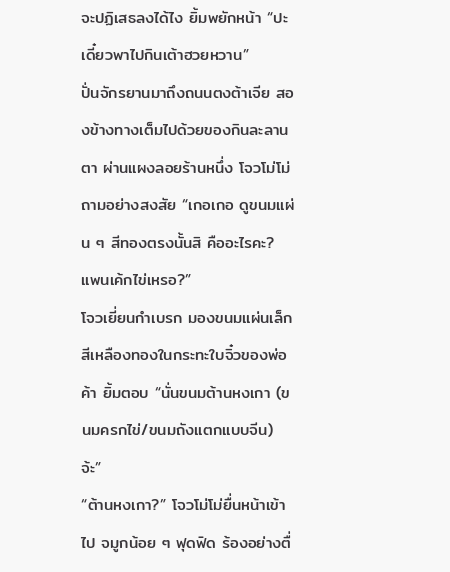จะปฏิเสธลงได้ไง ยิ้มพยักหน้า “ปะ เดี๋ยวพาไปกินเต้าฮวยหวาน”
ปั่นจักรยานมาถึงถนนตงต้าเจีย สองข้างทางเต็มไปด้วยของกินละลานตา ผ่านแผงลอยร้านหนึ่ง โจวโม่โม่ถามอย่างสงสัย “เกอเกอ ดูขนมแผ่น ๆ สีทองตรงนั้นสิ คืออะไรคะ? แพนเค้กไข่เหรอ?”
โจวเยี่ยนกำเบรก มองขนมแผ่นเล็กสีเหลืองทองในกระทะใบจิ๋วของพ่อค้า ยิ้มตอบ “นั่นขนมต้านหงเกา (ขนมครกไข่/ขนมถังแตกแบบจีน) จ้ะ”
“ต้านหงเกา?” โจวโม่โม่ยื่นหน้าเข้าไป จมูกน้อย ๆ ฟุดฟิด ร้องอย่างตื่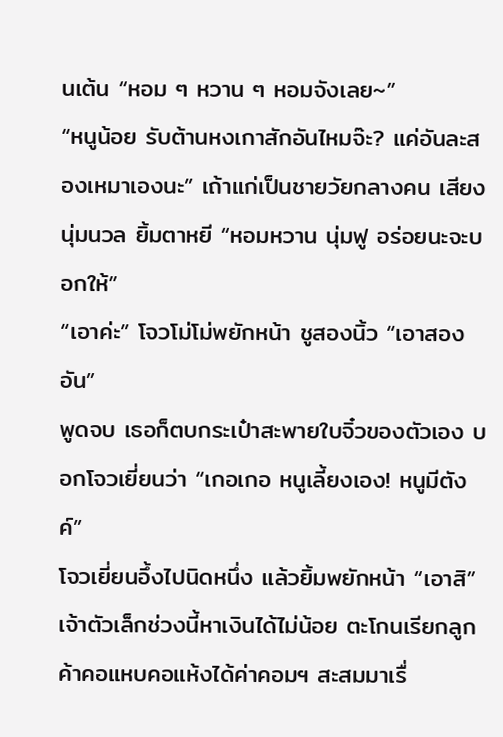นเต้น “หอม ๆ หวาน ๆ หอมจังเลย~”
“หนูน้อย รับต้านหงเกาสักอันไหมจ๊ะ? แค่อันละสองเหมาเองนะ” เถ้าแก่เป็นชายวัยกลางคน เสียงนุ่มนวล ยิ้มตาหยี “หอมหวาน นุ่มฟู อร่อยนะจะบอกให้”
“เอาค่ะ” โจวโม่โม่พยักหน้า ชูสองนิ้ว “เอาสองอัน”
พูดจบ เธอก็ตบกระเป๋าสะพายใบจิ๋วของตัวเอง บอกโจวเยี่ยนว่า “เกอเกอ หนูเลี้ยงเอง! หนูมีตังค์”
โจวเยี่ยนอึ้งไปนิดหนึ่ง แล้วยิ้มพยักหน้า “เอาสิ”
เจ้าตัวเล็กช่วงนี้หาเงินได้ไม่น้อย ตะโกนเรียกลูกค้าคอแหบคอแห้งได้ค่าคอมฯ สะสมมาเรื่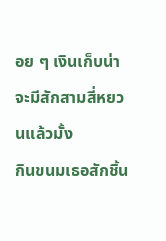อย ๆ เงินเก็บน่าจะมีสักสามสี่หยวนแล้วมั้ง
กินขนมเธอสักชิ้น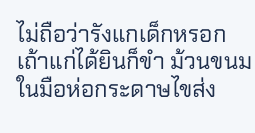ไม่ถือว่ารังแกเด็กหรอก
เถ้าแก่ได้ยินก็ขำ ม้วนขนมในมือห่อกระดาษไขส่ง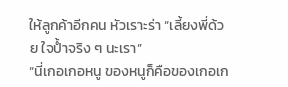ให้ลูกค้าอีกคน หัวเราะร่า “เลี้ยงพี่ด้วย ใจป้ำจริง ๆ นะเรา”
“นี่เกอเกอหนู ของหนูก็คือของเกอเก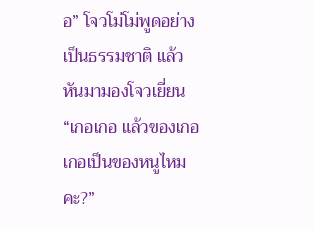อ” โจวโม่โม่พูดอย่างเป็นธรรมชาติ แล้วหันมามองโจวเยี่ยน “เกอเกอ แล้วของเกอเกอเป็นของหนูไหมคะ?”